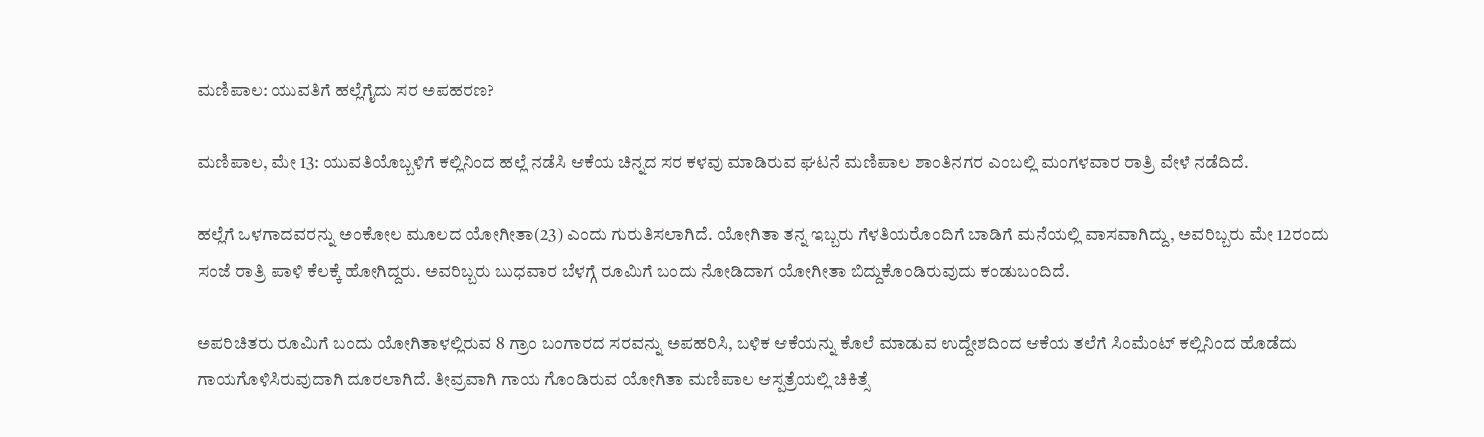ಮಣಿಪಾಲ: ಯುವತಿಗೆ ಹಲ್ಲೆಗೈದು ಸರ ಅಪಹರಣ?

ಮಣಿಪಾಲ, ಮೇ 13: ಯುವತಿಯೊಬ್ಬಳಿಗೆ ಕಲ್ಲಿನಿಂದ ಹಲ್ಲೆ ನಡೆಸಿ ಆಕೆಯ ಚಿನ್ನದ ಸರ ಕಳವು ಮಾಡಿರುವ ಘಟನೆ ಮಣಿಪಾಲ ಶಾಂತಿನಗರ ಎಂಬಲ್ಲಿ ಮಂಗಳವಾರ ರಾತ್ರಿ ವೇಳೆ ನಡೆದಿದೆ.

ಹಲ್ಲೆಗೆ ಒಳಗಾದವರನ್ನು ಅಂಕೋಲ ಮೂಲದ ಯೋಗೀತಾ(23) ಎಂದು ಗುರುತಿಸಲಾಗಿದೆ. ಯೋಗಿತಾ ತನ್ನ ಇಬ್ಬರು ಗೆಳತಿಯರೊಂದಿಗೆ ಬಾಡಿಗೆ ಮನೆಯಲ್ಲಿ ವಾಸವಾಗಿದ್ದು, ಅವರಿಬ್ಬರು ಮೇ 12ರಂದು ಸಂಜೆ ರಾತ್ರಿ ಪಾಳಿ ಕೆಲಕ್ಕೆ ಹೋಗಿದ್ದರು. ಅವರಿಬ್ಬರು ಬುಧವಾರ ಬೆಳಗ್ಗೆ ರೂಮಿಗೆ ಬಂದು ನೋಡಿದಾಗ ಯೋಗೀತಾ ಬಿದ್ದುಕೊಂಡಿರುವುದು ಕಂಡುಬಂದಿದೆ.

ಅಪರಿಚಿತರು ರೂಮಿಗೆ ಬಂದು ಯೋಗಿತಾಳಲ್ಲಿರುವ 8 ಗ್ರಾಂ ಬಂಗಾರದ ಸರವನ್ನು ಅಪಹರಿಸಿ, ಬಳಿಕ ಆಕೆಯನ್ನು ಕೊಲೆ ಮಾಡುವ ಉದ್ದೇಶದಿಂದ ಆಕೆಯ ತಲೆಗೆ ಸಿಂಮೆಂಟ್ ಕಲ್ಲಿನಿಂದ ಹೊಡೆದು ಗಾಯಗೊಳಿಸಿರುವುದಾಗಿ ದೂರಲಾಗಿದೆ. ತೀವ್ರವಾಗಿ ಗಾಯ ಗೊಂಡಿರುವ ಯೋಗಿತಾ ಮಣಿಪಾಲ ಆಸ್ಪತ್ರೆಯಲ್ಲಿ ಚಿಕಿತ್ಸೆ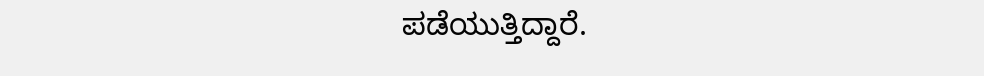ಪಡೆಯುತ್ತಿದ್ದಾರೆ.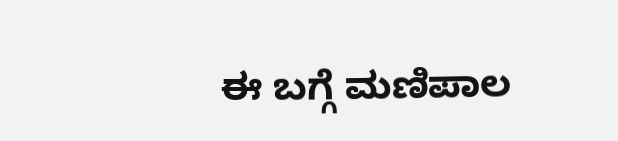ಈ ಬಗ್ಗೆ ಮಣಿಪಾಲ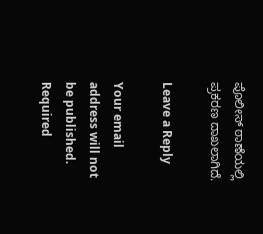ಪೊಲೀಸ್ ಠಾಣೆಯಲ್ಲಿ ಪ್ರಕರಣ ದಾಖಲಾಗಿದೆ.

Leave a Reply

Your email address will not be published. Required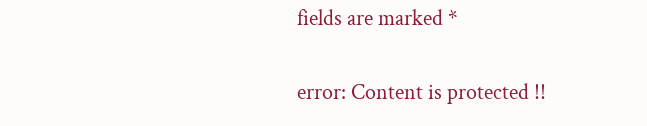fields are marked *

error: Content is protected !!